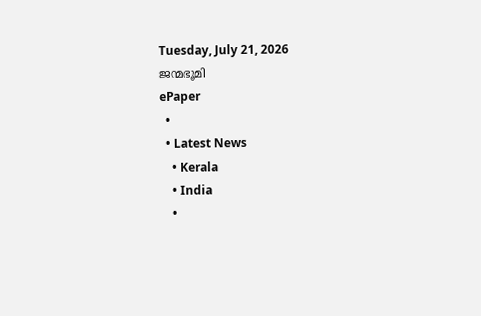Tuesday, July 21, 2026
ജന്മഭൂമി
ePaper
  •
  • Latest News
    • Kerala
    • India
    •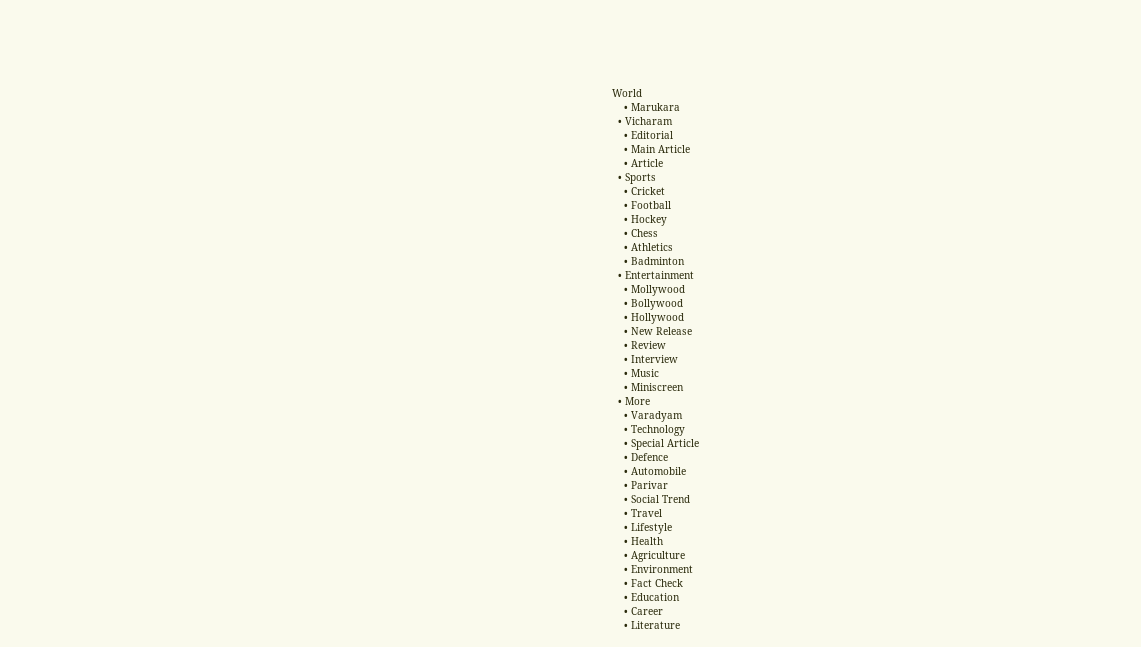World
    • Marukara
  • Vicharam
    • Editorial
    • Main Article
    • Article
  • Sports
    • Cricket
    • Football
    • Hockey
    • Chess
    • Athletics
    • Badminton
  • Entertainment
    • Mollywood
    • Bollywood
    • Hollywood
    • New Release
    • Review
    • Interview
    • Music
    • Miniscreen
  • More
    • Varadyam
    • Technology
    • Special Article
    • Defence
    • Automobile
    • Parivar
    • Social Trend
    • Travel
    • Lifestyle
    • Health
    • Agriculture
    • Environment
    • Fact Check
    • Education
    • Career
    • Literature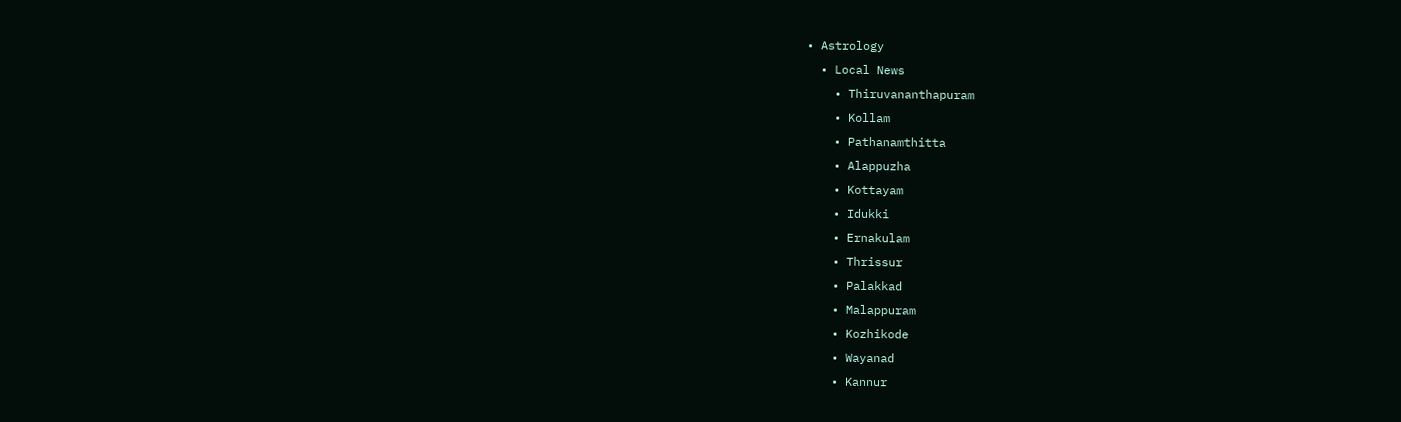• Astrology
  • Local News
    • Thiruvananthapuram
    • Kollam
    • Pathanamthitta
    • Alappuzha
    • Kottayam
    • Idukki
    • Ernakulam
    • Thrissur
    • Palakkad
    • Malappuram
    • Kozhikode
    • Wayanad
    • Kannur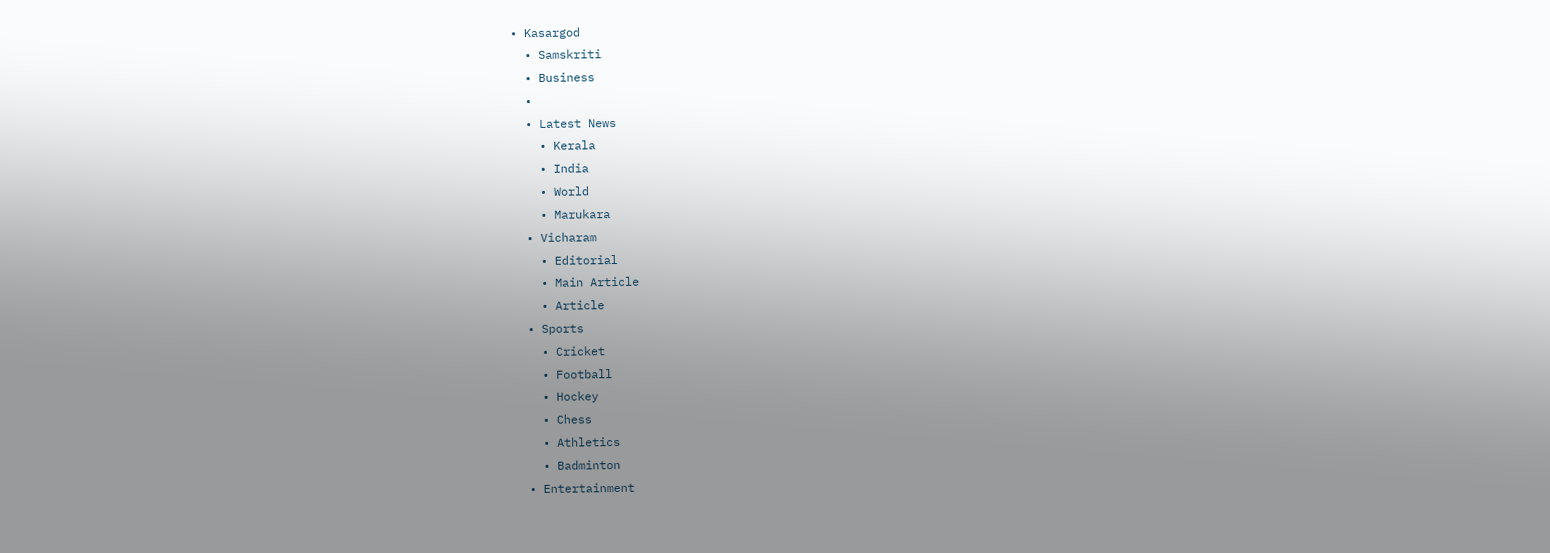• Kasargod
  • Samskriti
  • Business
  •
  • Latest News
    • Kerala
    • India
    • World
    • Marukara
  • Vicharam
    • Editorial
    • Main Article
    • Article
  • Sports
    • Cricket
    • Football
    • Hockey
    • Chess
    • Athletics
    • Badminton
  • Entertainment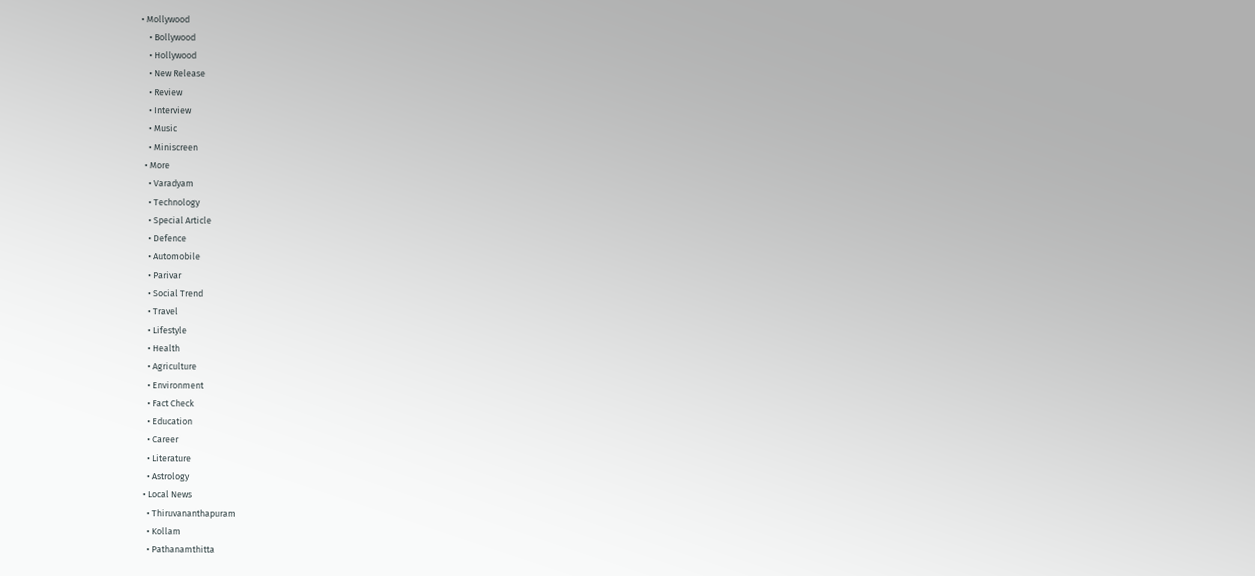• Mollywood
    • Bollywood
    • Hollywood
    • New Release
    • Review
    • Interview
    • Music
    • Miniscreen
  • More
    • Varadyam
    • Technology
    • Special Article
    • Defence
    • Automobile
    • Parivar
    • Social Trend
    • Travel
    • Lifestyle
    • Health
    • Agriculture
    • Environment
    • Fact Check
    • Education
    • Career
    • Literature
    • Astrology
  • Local News
    • Thiruvananthapuram
    • Kollam
    • Pathanamthitta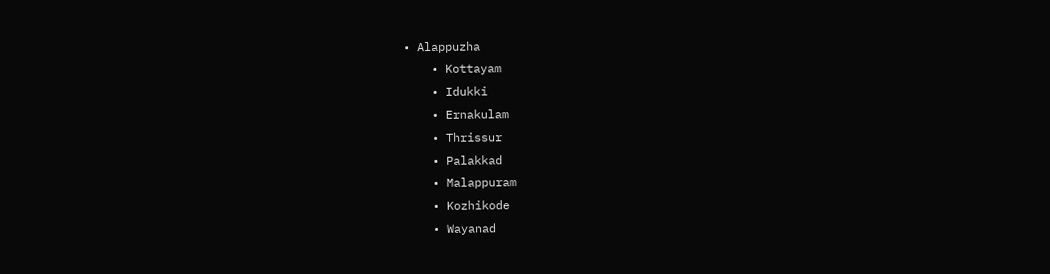• Alappuzha
    • Kottayam
    • Idukki
    • Ernakulam
    • Thrissur
    • Palakkad
    • Malappuram
    • Kozhikode
    • Wayanad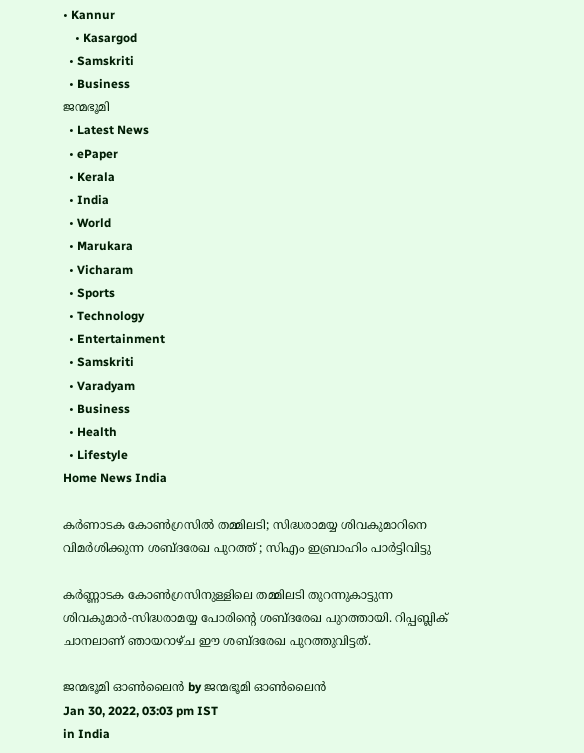• Kannur
    • Kasargod
  • Samskriti
  • Business
ജന്മഭൂമി
  • Latest News
  • ePaper
  • Kerala
  • India
  • World
  • Marukara
  • Vicharam
  • Sports
  • Technology
  • Entertainment
  • Samskriti
  • Varadyam
  • Business
  • Health
  • Lifestyle
Home News India

കർണാടക കോൺഗ്രസില്‍ തമ്മിലടി; സിദ്ധരാമയ്യ ശിവകുമാറിനെ വിമര്‍ശിക്കുന്ന ശബ്ദരേഖ പുറത്ത് ; സിഎം ഇബ്രാഹിം പാർട്ടിവിട്ടു

കര്‍ണ്ണാടക കോണ്‍ഗ്രസിനുള്ളിലെ തമ്മിലടി തുറന്നുകാട്ടുന്ന ശിവകുമാര്‍-സിദ്ധരാമയ്യ പോരിന്റെ ശബ്ദരേഖ പുറത്തായി. റിപ്പബ്ലിക് ചാനലാണ് ഞായറാഴ്ച ഈ ശബ്ദരേഖ പുറത്തുവിട്ടത്.

ജന്മഭൂമി ഓണ്‍ലൈന്‍ by ജന്മഭൂമി ഓണ്‍ലൈന്‍
Jan 30, 2022, 03:03 pm IST
in India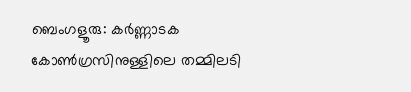ബെംഗളൂരു: കര്‍ണ്ണാടക കോണ്‍ഗ്രസിനുള്ളിലെ തമ്മിലടി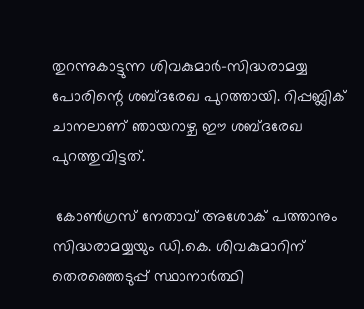തുറന്നുകാട്ടുന്ന ശിവകുമാര്‍-സിദ്ധരാമയ്യ പോരിന്റെ ശബ്ദരേഖ പുറത്തായി. റിപ്പബ്ലിക് ചാനലാണ് ഞായറാഴ്ച ഈ ശബ്ദരേഖ പുറത്തുവിട്ടത്.

 കോണ്‍ഗ്രസ് നേതാവ് അശോക് പത്താനും സിദ്ധരാമയ്യയും ഡി.കെ. ശിവകുമാറിന് തെരഞ്ഞെടുപ്പ് സ്ഥാനാര്‍ത്ഥി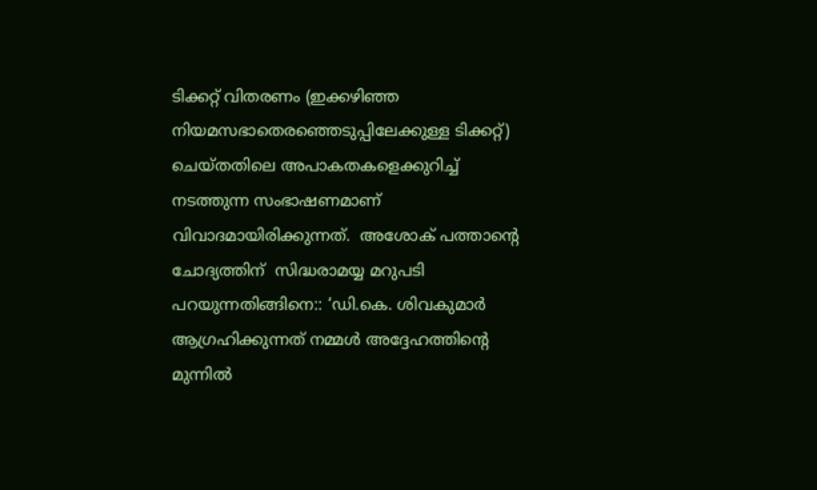ടിക്കറ്റ് വിതരണം (ഇക്കഴിഞ്ഞ നിയമസഭാതെരഞ്ഞെടുപ്പിലേക്കുള്ള ടിക്കറ്റ്)  ചെയ്തതിലെ അപാകതകളെക്കുറിച്ച് നടത്തുന്ന സംഭാഷണമാണ് വിവാദമായിരിക്കുന്നത്.  അശോക് പത്താന്റെ ചോദ്യത്തിന്  സിദ്ധരാമയ്യ മറുപടി പറയുന്നതിങ്ങിനെ:: ‘ഡി.കെ. ശിവകുമാര്‍ ആഗ്രഹിക്കുന്നത് നമ്മള്‍ അദ്ദേഹത്തിന്റെ മുന്നില്‍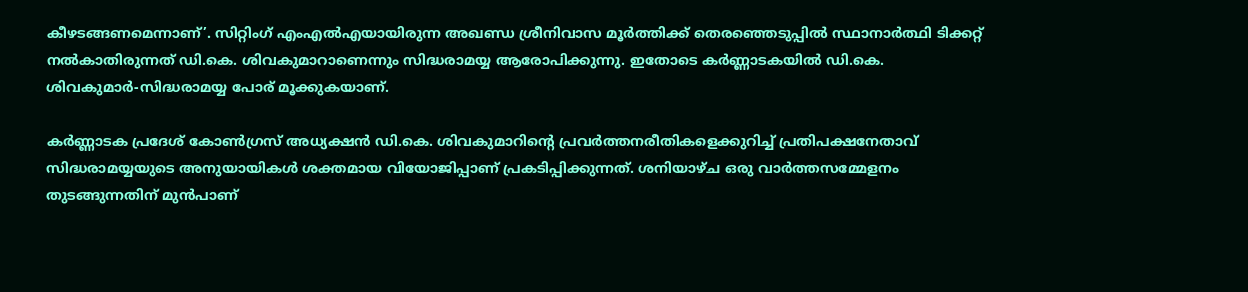കീഴടങ്ങണമെന്നാണ്’. സിറ്റിംഗ് എംഎല്‍എയായിരുന്ന അഖണ്ഡ ശ്രീനിവാസ മൂര്‍ത്തിക്ക് തെരഞ്ഞെടുപ്പില്‍ സ്ഥാനാര്‍ത്ഥി ടിക്കറ്റ് നല്‍കാതിരുന്നത് ഡി.കെ. ശിവകുമാറാണെന്നും സിദ്ധരാമയ്യ ആരോപിക്കുന്നു. ഇതോടെ കര്‍ണ്ണാടകയില്‍ ഡി.കെ. ശിവകുമാര്‍-സിദ്ധരാമയ്യ പോര് മൂക്കുകയാണ്.

കര്‍ണ്ണാടക പ്രദേശ് കോണ്‍ഗ്രസ് അധ്യക്ഷന്‍ ഡി.കെ. ശിവകുമാറിന്റെ പ്രവര്‍ത്തനരീതികളെക്കുറിച്ച് പ്രതിപക്ഷനേതാവ് സിദ്ധരാമയ്യയുടെ അനുയായികള്‍ ശക്തമായ വിയോജിപ്പാണ് പ്രകടിപ്പിക്കുന്നത്. ശനിയാഴ്ച ഒരു വാര്‍ത്തസമ്മേളനം തുടങ്ങുന്നതിന് മുന്‍പാണ്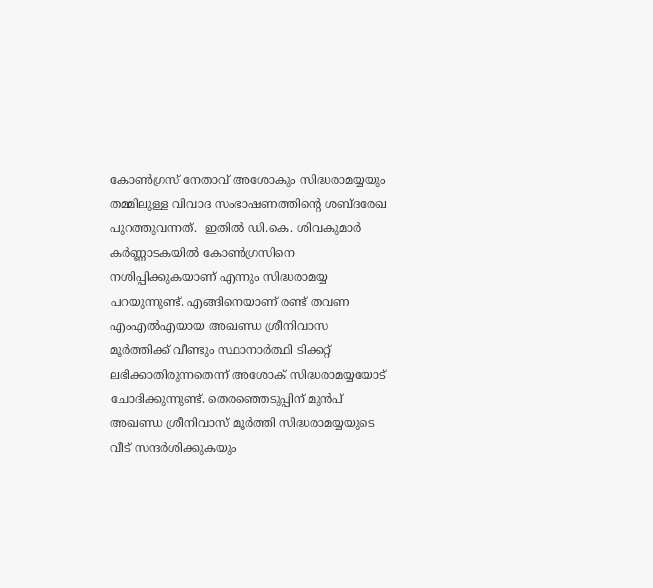കോണ്‍ഗ്രസ് നേതാവ് അശോകും സിദ്ധരാമയ്യയും തമ്മിലുള്ള വിവാദ സംഭാഷണത്തിന്റെ ശബ്ദരേഖ പുറത്തുവന്നത്.  ഇതില്‍ ഡി.കെ. ശിവകുമാര്‍ കര്‍ണ്ണാടകയില്‍ കോണ്‍ഗ്രസിനെ നശിപ്പിക്കുകയാണ് എന്നും സിദ്ധരാമയ്യ പറയുന്നുണ്ട്. എങ്ങിനെയാണ് രണ്ട് തവണ എംഎല്‍എയായ അഖണ്ഡ ശ്രീനിവാസ മൂര്‍ത്തിക്ക് വീണ്ടും സ്ഥാനാര്‍ത്ഥി ടിക്കറ്റ് ലഭിക്കാതിരുന്നതെന്ന് അശോക് സിദ്ധരാമയ്യയോട് ചോദിക്കുന്നുണ്ട്. തെരഞ്ഞെടുപ്പിന് മുന്‍പ് അഖണ്ഡ ശ്രീനിവാസ് മൂര്‍ത്തി സിദ്ധരാമയ്യയുടെ വീട് സന്ദര്‍ശിക്കുകയും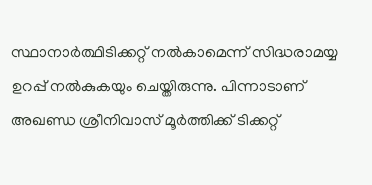സ്ഥാനാര്‍ത്ഥിടിക്കറ്റ് നല്‍കാമെന്ന് സിദ്ധരാമയ്യ ഉറപ്പ് നല്‍കുകയും ചെയ്തിരുന്നു. പിന്നാടാണ് അഖണ്ഡ ശ്രീനിവാസ് മൂര്‍ത്തിക്ക് ടിക്കറ്റ്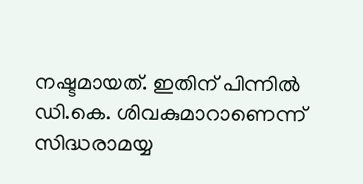നഷ്ടമായത്. ഇതിന് പിന്നില്‍ ഡി.കെ. ശിവകുമാറാണെന്ന് സിദ്ധരാമയ്യ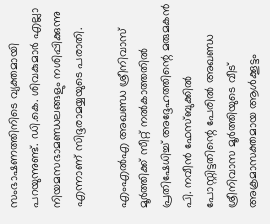സംഭാഷണത്തിനിടെ വ്യക്തമായി  പറയുന്നുണ്ട്. ഡി.കെ. ശിവകുമാര്‍ എല്ലാ നിയമസഭാമണ്ഡലങ്ങളും നശിപ്പിക്കുന്നു എന്നാണ് സിദ്ദരാമയ്യയുടെ പരാതി.

എംഎല്‍എ അഖണ്ഡ ശ്രീനിവാസ് മൂര്‍ത്തിക്ക് സീറ്റ് നല്‍കാത്തതില്‍ പ്രതിഷേധിച്ച് അദ്ദേഹത്തിന്റെ മരുമകന്‍ പി. നവീന്‍ ഫേസ്ബുക്കില്‍ പോസ്റ്റിട്ടതിന്റെ പേരില്‍ അഖണ്ഡ ശ്രീനിവാസ മൂര്‍ത്തിയുടെ വീട് അക്രമാസക്തമായ ആള്‍ക്കൂട്ടം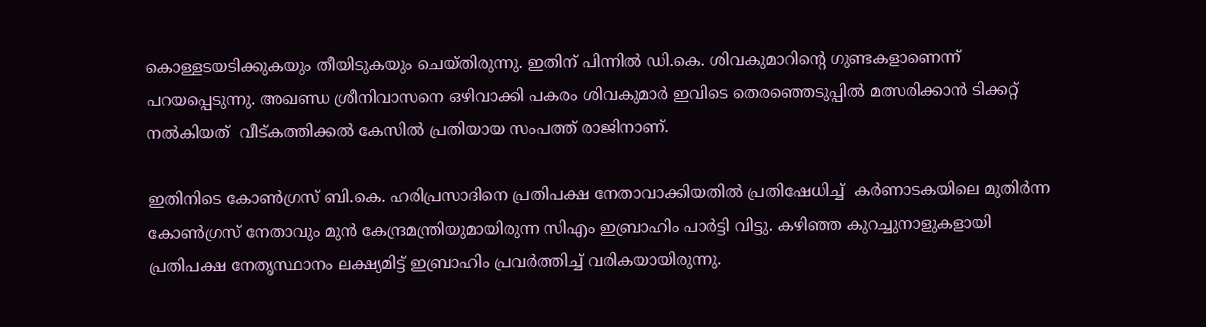കൊള്ളടയടിക്കുകയും തീയിടുകയും ചെയ്തിരുന്നു. ഇതിന് പിന്നില്‍ ഡി.കെ. ശിവകുമാറിന്റെ ഗുണ്ടകളാണെന്ന് പറയപ്പെടുന്നു. അഖണ്ഡ ശ്രീനിവാസനെ ഒഴിവാക്കി പകരം ശിവകുമാര്‍ ഇവിടെ തെരഞ്ഞെടുപ്പില്‍ മത്സരിക്കാന്‍ ടിക്കറ്റ് നല്‍കിയത്  വീട്കത്തിക്കല്‍ കേസില്‍ പ്രതിയായ സംപത്ത് രാജിനാണ്.

ഇതിനിടെ കോണ്‍ഗ്രസ് ബി.കെ. ഹരിപ്രസാദിനെ പ്രതിപക്ഷ നേതാവാക്കിയതില്‍ പ്രതിഷേധിച്ച്  കർണാടകയിലെ മുതിർന്ന കോൺഗ്രസ് നേതാവും മുൻ കേന്ദ്രമന്ത്രിയുമായിരുന്ന സിഎം ഇബ്രാഹിം പാർട്ടി വിട്ടു. കഴിഞ്ഞ കുറച്ചുനാളുകളായി പ്രതിപക്ഷ നേതൃസ്ഥാനം ലക്ഷ്യമിട്ട് ഇബ്രാഹിം പ്രവർത്തിച്ച് വരികയായിരുന്നു.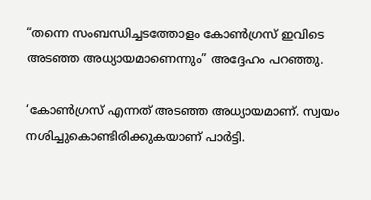“തന്നെ സംബന്ധിച്ചടത്തോളം കോൺഗ്രസ് ഇവിടെ അടഞ്ഞ അധ്യായമാണെന്നും” അദ്ദേഹം പറഞ്ഞു.

‘കോണ്‍ഗ്രസ് എന്നത് അടഞ്ഞ അധ്യായമാണ്. സ്വയം നശിച്ചുകൊണ്ടിരിക്കുകയാണ് പാര്‍ട്ടി.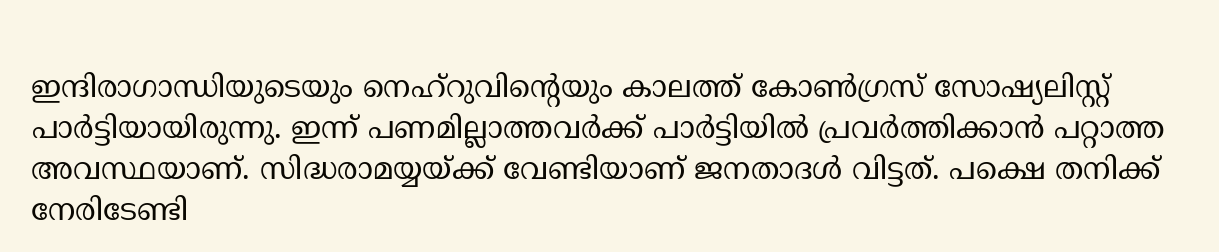ഇന്ദിരാഗാന്ധിയുടെയും നെഹ്‌റുവിന്റെയും കാലത്ത് കോണ്‍ഗ്രസ് സോഷ്യലിസ്റ്റ് പാര്‍ട്ടിയായിരുന്നു. ഇന്ന് പണമില്ലാത്തവര്‍ക്ക് പാര്‍ട്ടിയില്‍ പ്രവര്‍ത്തിക്കാന്‍ പറ്റാത്ത അവസ്ഥയാണ്. സിദ്ധരാമയ്യയ്‌ക്ക് വേണ്ടിയാണ് ജനതാദള്‍ വിട്ടത്. പക്ഷെ തനിക്ക് നേരിടേണ്ടി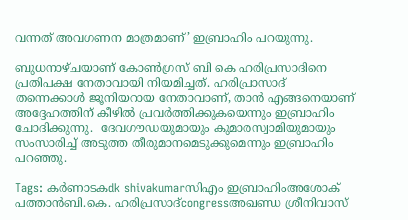വന്നത് അവഗണന മാത്രമാണ്’ ഇബ്രാഹിം പറയുന്നു.

ബുധനാഴ്ചയാണ് കോൺഗ്രസ് ബി കെ ഹരിപ്രസാദിനെ പ്രതിപക്ഷ നേതാവായി നിയമിച്ചത്. ഹരിപ്രാസാദ് തന്നെക്കാൾ ജൂനിയറായ നേതാവാണ്, താൻ എങ്ങനെയാണ് അദ്ദേഹത്തിന് കീഴിൽ പ്രവർത്തിക്കുകയെന്നും ഇബ്രാഹിം ചോദിക്കുന്നു.  ദേവഗൗഡയുമായും കുമാരസ്വാമിയുമായും സംസാരിച്ച് അടുത്ത തീരുമാനമെടുക്കുമെന്നും ഇബ്രാഹിം പറഞ്ഞു.

Tags: കര്‍ണാടകdk shivakumarസിഎം ഇബ്രാഹിംഅശോക് പത്താന്‍ബി.കെ. ഹരിപ്രസാദ്congressഅഖണ്ഡ ശ്രീനിവാസ്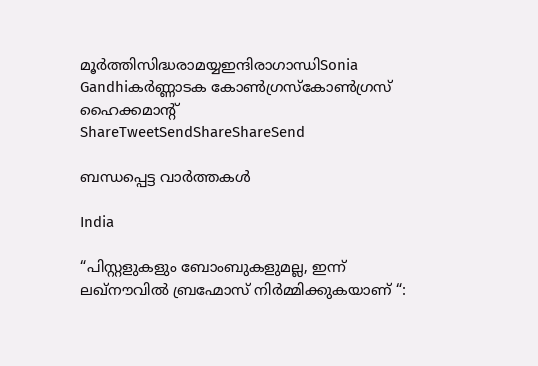മൂര്‍ത്തിസിദ്ധരാമയ്യഇന്ദിരാഗാന്ധിSonia Gandhiകര്‍ണ്ണാടക കോണ്‍ഗ്രസ്കോണ്‍ഗ്രസ് ഹൈക്കമാന്‍റ്
ShareTweetSendShareShareSend

ബന്ധപ്പെട്ട വാര്‍ത്തകള്‍

India

“പിസ്റ്റളുകളും ബോംബുകളുമല്ല, ഇന്ന് ലഖ്‌നൗവിൽ ബ്രഹ്മോസ് നിർമ്മിക്കുകയാണ് “: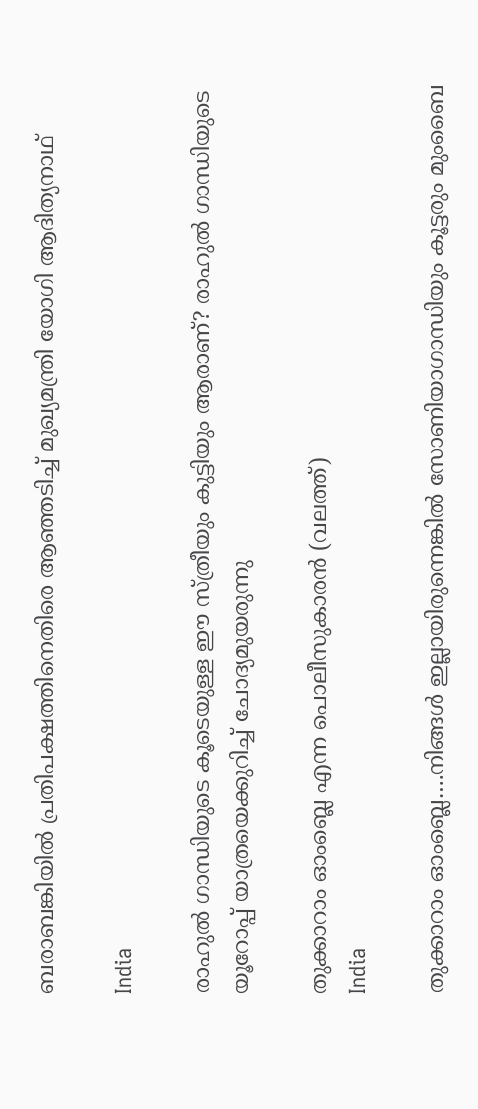ബരാബങ്കിയിൽ പ്രതിപക്ഷത്തിനെതിരെ ആഞ്ഞടിച്ച് മുഖ്യമന്ത്രി യോഗി ആദിത്യനാഥ്

India

രാഹുല്‍ ഗാന്ധിയുടെ കൂടെയുള്ള ഈ സ്ത്രീയും കുട്ടിയും ആരാണ്? രാഹുല്‍ ഗാന്ധിയുടെ യൂറോപ്പ് യാത്രയെക്കുറിച്ച് ചോദ്യമുയരുന്നു

തുക്കാറാം ഓംബ്ലെ എന്ന പൊലീസുകാരന്‍ (വലത്ത്)
India

തുക്കാറാം ഓംബ്ലെ….നിങ്ങള്‍ ഇല്ലായിരുന്നെങ്കില്‍ സോണിയാഗാന്ധിയും കൂട്ടരും മുംബൈ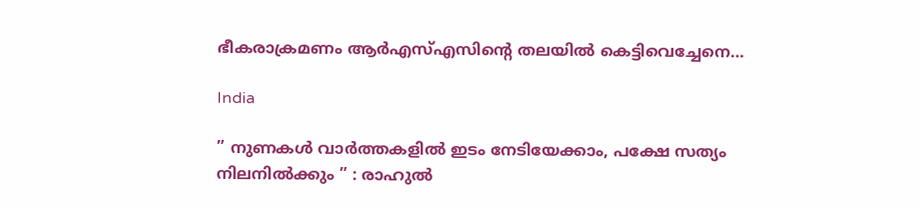ഭീകരാക്രമണം ആര്‍എസ്എസിന്റെ തലയില്‍ കെട്ടിവെച്ചേനെ…

India

” നുണകൾ വാർത്തകളിൽ ഇടം നേടിയേക്കാം, പക്ഷേ സത്യം നിലനിൽക്കും ” : രാഹുൽ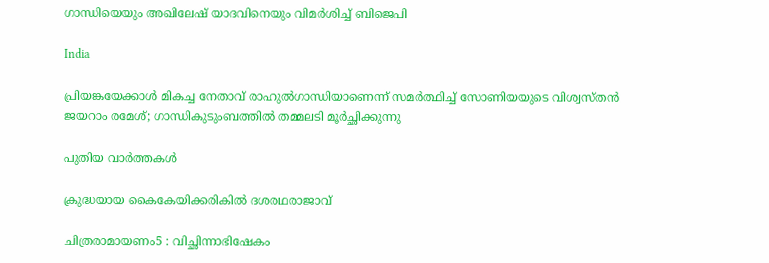ഗാന്ധിയെയും അഖിലേഷ് യാദവിനെയും വിമർശിച്ച് ബിജെപി

India

പ്രിയങ്കയേക്കാള്‍ മികച്ച നേതാവ് രാഹുല്‍ഗാന്ധിയാണെന്ന് സമര്‍ത്ഥിച്ച് സോണിയയുടെ വിശ്വസ്തന്‍ ജയറാം രമേശ്; ഗാന്ധികുടുംബത്തില്‍ തമ്മലടി മൂര്‍ച്ഛിക്കുന്നു

പുതിയ വാര്‍ത്തകള്‍

ക്രുദ്ധയായ കൈകേയിക്കരികില്‍ ദശരഥരാജാവ്‌

ചിത്രരാമായണം5 : വിച്ഛിന്നാഭിഷേകം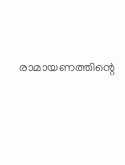രാമായണത്തിന്റെ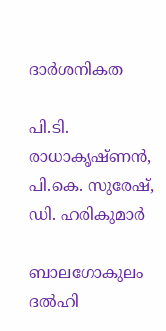ദാര്‍ശനികത

പി.ടി. രാധാകൃഷ്ണന്‍, പി.കെ. സുരേഷ്, ഡി. ഹരികുമാര്‍

ബാലഗോകുലം ദല്‍ഹി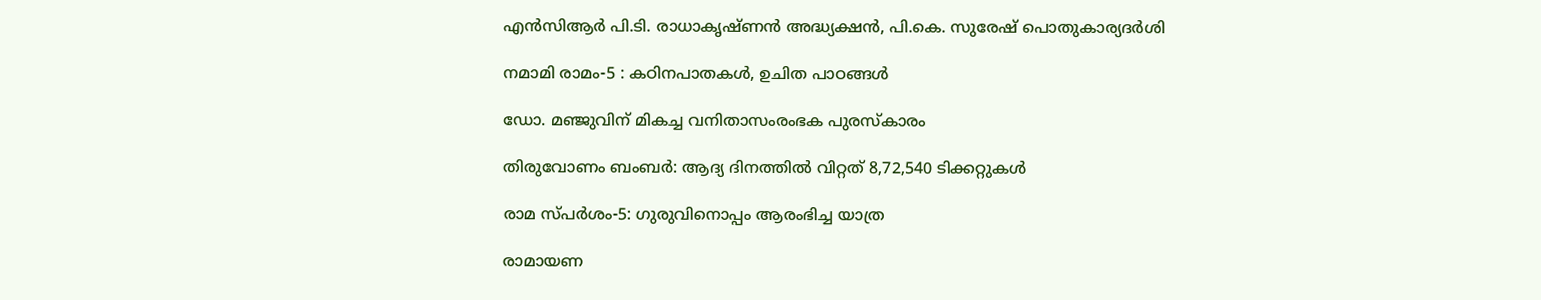എന്‍സിആര്‍ പി.ടി. രാധാകൃഷ്ണന്‍ അദ്ധ്യക്ഷന്‍, പി.കെ. സുരേഷ് പൊതുകാര്യദര്‍ശി

നമാമി രാമം-5 : കഠിനപാതകള്‍, ഉചിത പാഠങ്ങള്‍

ഡോ. മഞ്ജുവിന് മികച്ച വനിതാസംരംഭക പുരസ്‌കാരം

തിരുവോണം ബംബര്‍: ആദ്യ ദിനത്തില്‍ വിറ്റത് 8,72,540 ടിക്കറ്റുകള്‍

രാമ സ്പര്‍ശം-5: ഗുരുവിനൊപ്പം ആരംഭിച്ച യാത്ര

രാമായണ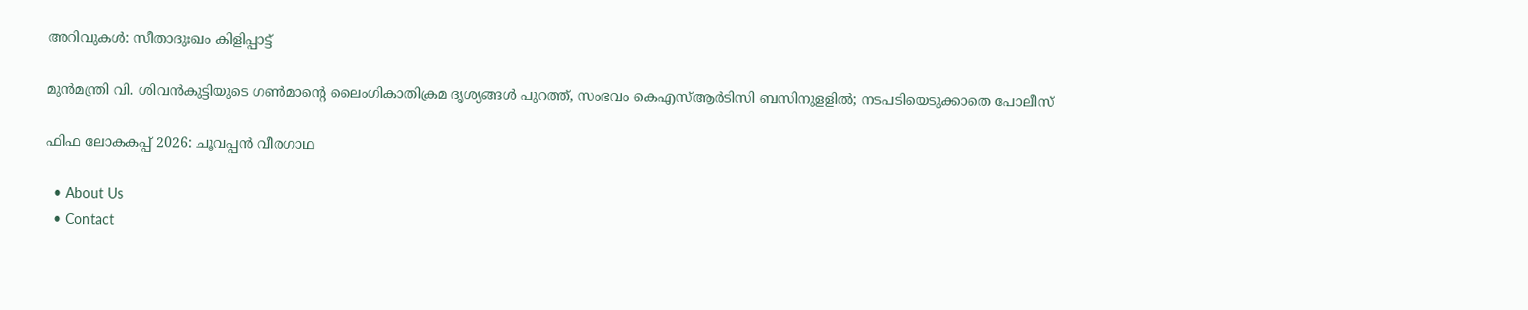അറിവുകള്‍: സീതാദുഃഖം കിളിപ്പാട്ട്

മുൻമന്ത്രി വി. ശിവൻകുട്ടിയുടെ ഗൺമാന്റെ ലൈംഗികാതിക്രമ ദൃശ്യങ്ങൾ പുറത്ത്, സംഭവം കെഎസ്ആർടിസി ബസിനുളളിൽ; നടപടിയെടുക്കാതെ പോലീസ്

ഫിഫ ലോകകപ്പ് 2026: ചൂവപ്പന്‍ വീരഗാഥ

  • About Us
  • Contact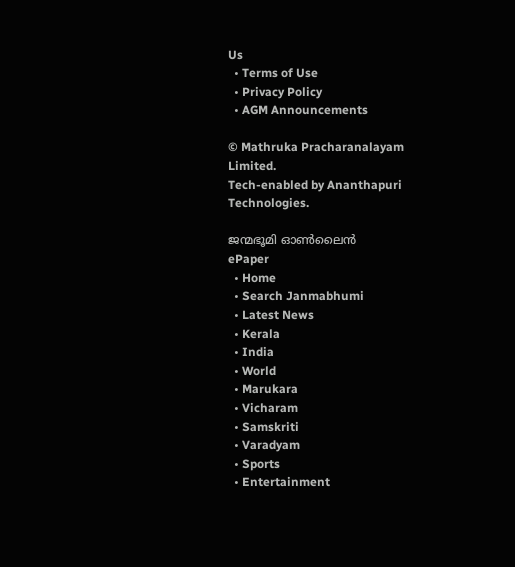Us
  • Terms of Use
  • Privacy Policy
  • AGM Announcements

© Mathruka Pracharanalayam Limited.
Tech-enabled by Ananthapuri Technologies.

ജന്മഭൂമി ഓണ്‍ലൈന്‍
ePaper
  • Home
  • Search Janmabhumi
  • Latest News
  • Kerala
  • India
  • World
  • Marukara
  • Vicharam
  • Samskriti
  • Varadyam
  • Sports
  • Entertainment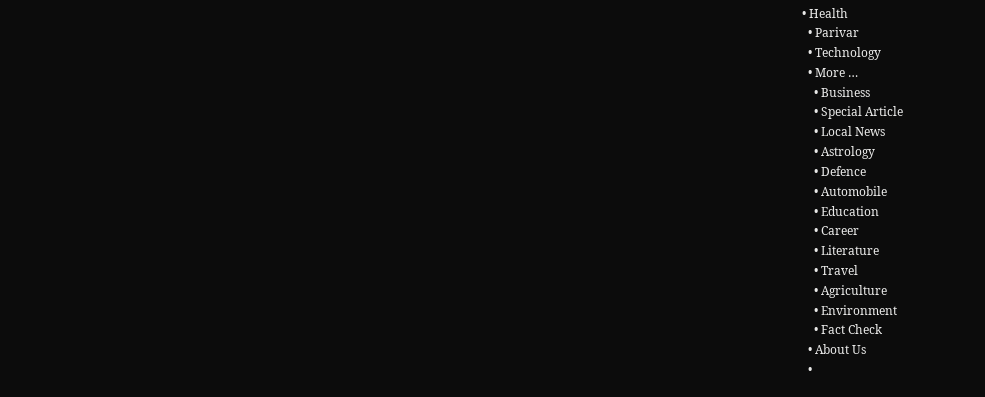• Health
  • Parivar
  • Technology
  • More …
    • Business
    • Special Article
    • Local News
    • Astrology
    • Defence
    • Automobile
    • Education
    • Career
    • Literature
    • Travel
    • Agriculture
    • Environment
    • Fact Check
  • About Us
  •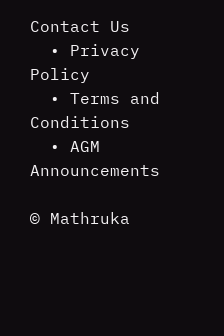Contact Us
  • Privacy Policy
  • Terms and Conditions
  • AGM Announcements

© Mathruka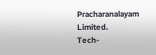Pracharanalayam Limited.
Tech-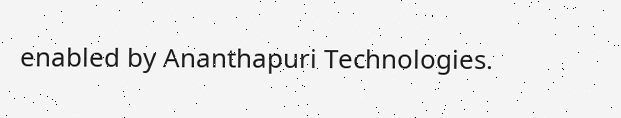enabled by Ananthapuri Technologies.